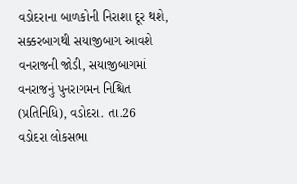વડોદરાના બાળકોની નિરાશા દૂર થશે, સક્કરબાગથી સયાજીબાગ આવશે વનરાજની જોડી, સયાજીબાગમાં વનરાજનું પુનરાગમન નિશ્ચિત
(પ્રતિનિધિ), વડોદરા. તા.26
વડોદરા લોકસભા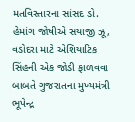મતવિસ્તારના સાંસદ ડો. હેમાંગ જોષીએ સયાજી ઝૂ, વડોદરા માટે એશિયાટિક સિંહની એક જોડી ફાળવવા બાબતે ગુજરાતના મુખ્યમંત્રી ભૂપેન્દ્ર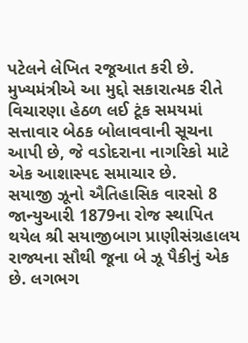પટેલને લેખિત રજૂઆત કરી છે. મુખ્યમંત્રીએ આ મુદ્દો સકારાત્મક રીતે વિચારણા હેઠળ લઈ ટૂંક સમયમાં સત્તાવાર બેઠક બોલાવવાની સૂચના આપી છે, જે વડોદરાના નાગરિકો માટે એક આશાસ્પદ સમાચાર છે.
સયાજી ઝૂનો ઐતિહાસિક વારસો 8 જાન્યુઆરી 1879ના રોજ સ્થાપિત થયેલ શ્રી સયાજીબાગ પ્રાણીસંગ્રહાલય રાજ્યના સૌથી જૂના બે ઝૂ પૈકીનું એક છે. લગભગ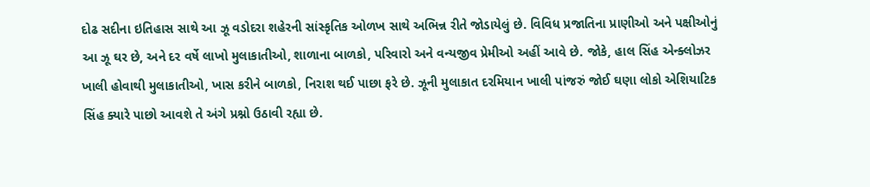દોઢ સદીના ઇતિહાસ સાથે આ ઝૂ વડોદરા શહેરની સાંસ્કૃતિક ઓળખ સાથે અભિન્ન રીતે જોડાયેલું છે. વિવિધ પ્રજાતિના પ્રાણીઓ અને પક્ષીઓનું આ ઝૂ ઘર છે, અને દર વર્ષે લાખો મુલાકાતીઓ, શાળાના બાળકો, પરિવારો અને વન્યજીવ પ્રેમીઓ અહીં આવે છે. જોકે, હાલ સિંહ એન્ક્લોઝર ખાલી હોવાથી મુલાકાતીઓ, ખાસ કરીને બાળકો, નિરાશ થઈ પાછા ફરે છે. ઝૂની મુલાકાત દરમિયાન ખાલી પાંજરું જોઈ ઘણા લોકો એશિયાટિક સિંહ ક્યારે પાછો આવશે તે અંગે પ્રશ્નો ઉઠાવી રહ્યા છે.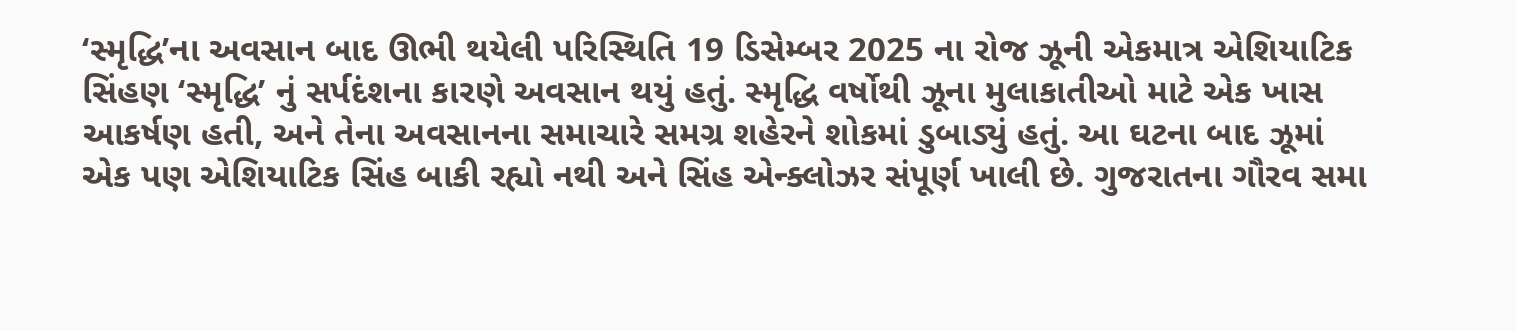‘સ્મૃદ્ધિ’ના અવસાન બાદ ઊભી થયેલી પરિસ્થિતિ 19 ડિસેમ્બર 2025 ના રોજ ઝૂની એકમાત્ર એશિયાટિક સિંહણ ‘સ્મૃદ્ધિ’ નું સર્પદંશના કારણે અવસાન થયું હતું. સ્મૃદ્ધિ વર્ષોથી ઝૂના મુલાકાતીઓ માટે એક ખાસ આકર્ષણ હતી, અને તેના અવસાનના સમાચારે સમગ્ર શહેરને શોકમાં ડુબાડ્યું હતું. આ ઘટના બાદ ઝૂમાં એક પણ એશિયાટિક સિંહ બાકી રહ્યો નથી અને સિંહ એન્ક્લોઝર સંપૂર્ણ ખાલી છે. ગુજરાતના ગૌરવ સમા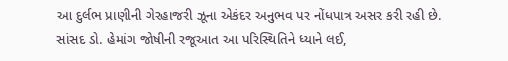આ દુર્લભ પ્રાણીની ગેરહાજરી ઝૂના એકંદર અનુભવ પર નોંધપાત્ર અસર કરી રહી છે.
સાંસદ ડો. હેમાંગ જોષીની રજૂઆત આ પરિસ્થિતિને ધ્યાને લઈ,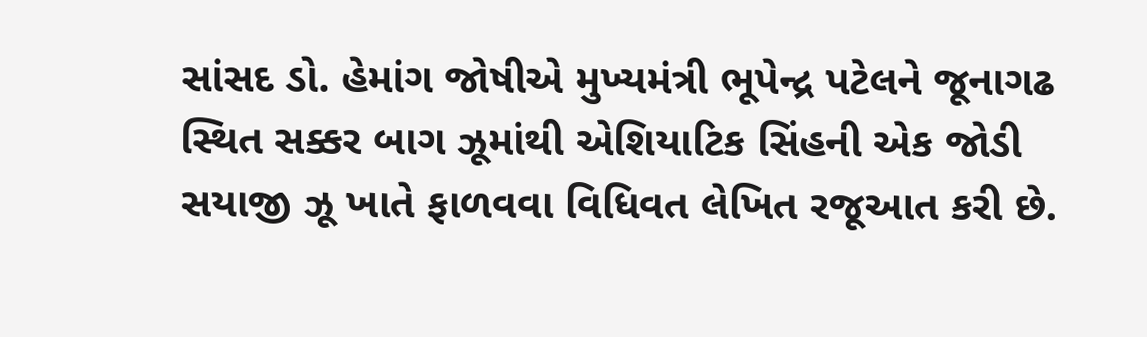સાંસદ ડો. હેમાંગ જોષીએ મુખ્યમંત્રી ભૂપેન્દ્ર પટેલને જૂનાગઢ સ્થિત સક્કર બાગ ઝૂમાંથી એશિયાટિક સિંહની એક જોડી સયાજી ઝૂ ખાતે ફાળવવા વિધિવત લેખિત રજૂઆત કરી છે.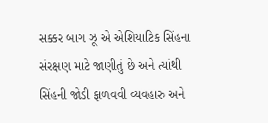સક્કર બાગ ઝૂ એ એશિયાટિક સિંહના સંરક્ષણ માટે જાણીતું છે અને ત્યાંથી સિંહની જોડી ફાળવવી વ્યવહારુ અને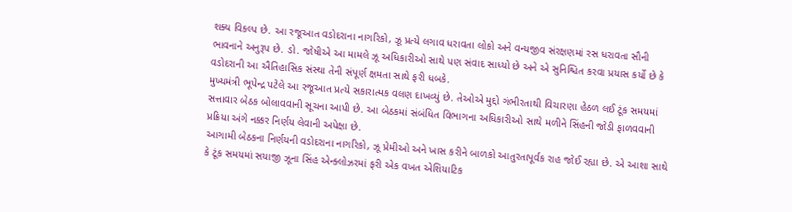શક્ય વિકલ્પ છે. આ રજૂઆત વડોદરાના નાગરિકો, ઝૂ પ્રત્યે લગાવ ધરાવતા લોકો અને વન્યજીવ સંરક્ષણમાં રસ ધરાવતા સૌની ભાવનાને અનુરૂપ છે. ડો. જોષીએ આ મામલે ઝૂ અધિકારીઓ સાથે પણ સંવાદ સાધ્યો છે અને એ સુનિશ્ચિત કરવા પ્રયાસ કર્યો છે કે વડોદરાની આ ઐતિહાસિક સંસ્થા તેની સંપૂર્ણ ક્ષમતા સાથે ફરી ધબકે.
મુખ્યમંત્રી ભૂપેન્દ્ર પટેલે આ રજૂઆત પ્રત્યે સકારાત્મક વલણ દાખવ્યું છે. તેઓએ મુદ્દો ગંભીરતાથી વિચારણા હેઠળ લઈ ટૂંક સમયમાં સત્તાવાર બેઠક બોલાવવાની સૂચના આપી છે. આ બેઠકમાં સંબંધિત વિભાગના અધિકારીઓ સાથે મળીને સિંહની જોડી ફાળવવાની પ્રક્રિયા અંગે નક્કર નિર્ણય લેવાની અપેક્ષા છે.
આગામી બેઠકના નિર્ણયની વડોદરાના નાગરિકો, ઝૂ પ્રેમીઓ અને ખાસ કરીને બાળકો આતુરતાપૂર્વક રાહ જોઈ રહ્યા છે. એ આશા સાથે કે ટૂંક સમયમાં સયાજી ઝૂના સિંહ એન્ક્લોઝરમાં ફરી એક વખત એશિયાટિક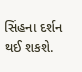સિંહના દર્શન થઈ શકશે.